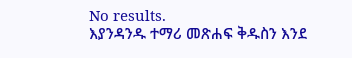No results.
እያንዳንዱ ተማሪ መጽሐፍ ቅዱስን እንደ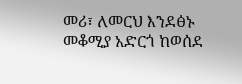መሪ፣ ለመርህ እንደፅኑ መቆሚያ አድርጎ ከወሰደ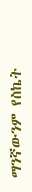ማንኛውንም የስኬት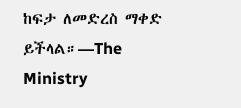ከፍታ ለመድረስ ማቀድ ይችላል።—The Ministry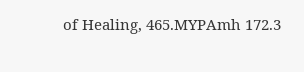of Healing, 465.MYPAmh 172.3